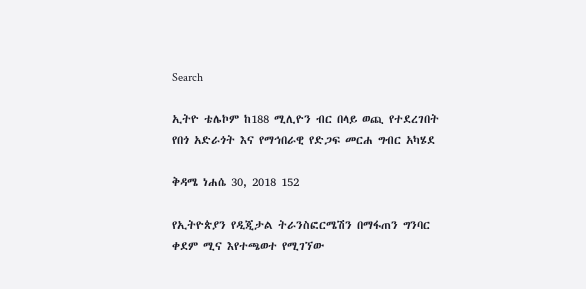Search

ኢትዮ ቴሌኮም ከ188 ሚሊዮን ብር በላይ ወጪ የተደረገበት የበጎ አድራጎት እና የማኅበራዊ የድጋፍ መርሐ ግብር አካሄደ

ቅዳሜ ነሐሴ 30, 2018 152

የኢትዮጵያን የዲጂታል ትራንስፎርሜሽን በማፋጠን ግንባር ቀደም ሚና እየተጫወተ የሚገኘው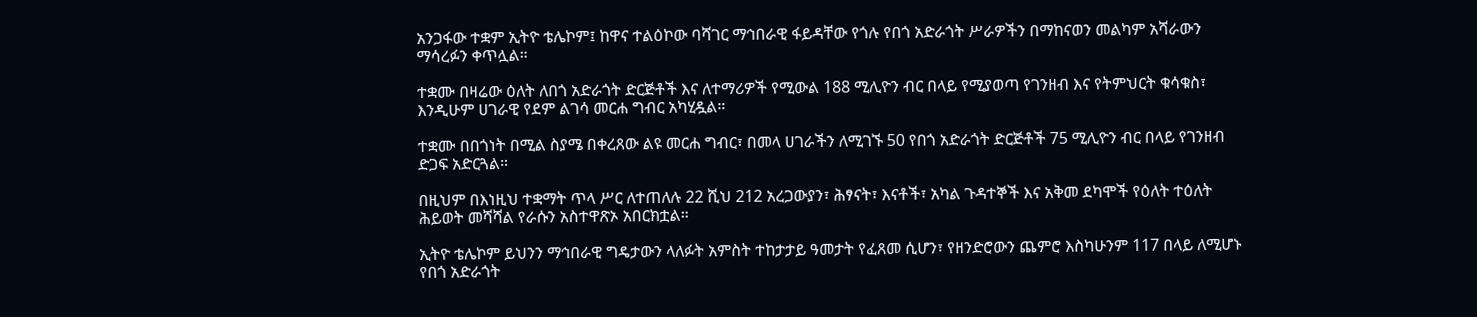አንጋፋው ተቋም ኢትዮ ቴሌኮም፤ ከዋና ተልዕኮው ባሻገር ማኅበራዊ ፋይዳቸው የጎሉ የበጎ አድራጎት ሥራዎችን በማከናወን መልካም አሻራውን ማሳረፉን ቀጥሏል።

ተቋሙ በዛሬው ዕለት ለበጎ አድራጎት ድርጅቶች እና ለተማሪዎች የሚውል 188 ሚሊዮን ብር በላይ የሚያወጣ የገንዘብ እና የትምህርት ቁሳቁስ፣ እንዲሁም ሀገራዊ የደም ልገሳ መርሐ ግብር አካሂዷል።

ተቋሙ በበጎነት በሚል ስያሜ በቀረጸው ልዩ መርሐ ግብር፣ በመላ ሀገራችን ለሚገኙ 50 የበጎ አድራጎት ድርጅቶች 75 ሚሊዮን ብር በላይ የገንዘብ ድጋፍ አድርጓል።

በዚህም በእነዚህ ተቋማት ጥላ ሥር ለተጠለሉ 22 ሺህ 212 አረጋውያን፣ ሕፃናት፣ እናቶች፣ አካል ጉዳተኞች እና አቅመ ደካሞች የዕለት ተዕለት ሕይወት መሻሻል የራሱን አስተዋጽኦ አበርክቷል።

ኢትዮ ቴሌኮም ይህንን ማኅበራዊ ግዴታውን ላለፉት አምስት ተከታታይ ዓመታት የፈጸመ ሲሆን፣ የዘንድሮውን ጨምሮ እስካሁንም 117 በላይ ለሚሆኑ የበጎ አድራጎት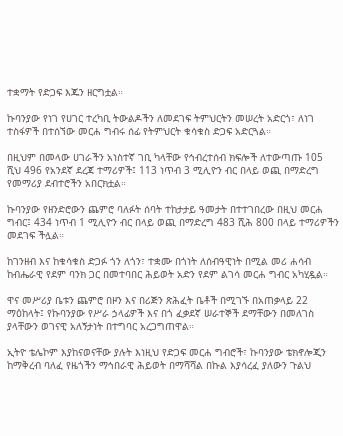ተቋማት የድጋፍ እጁን ዘርግቷል።

ኩባንያው የነገ የሀገር ተረካቢ ትውልዶችን ለመደገፍ ትምህርትን መሠረት አድርጎ፣ ለነገ ተስፋዎች በተሰኘው መርሐ ግብሩ ሰፊ የትምህርት ቁሳቁስ ድጋፍ አድርጓል።

በዚህም በመላው ሀገራችን አነስተኛ ገቢ ካላቸው የኅብረተሰብ ክፍሎች ለተውጣጡ 105 ሺህ 496 የአንደኛ ደረጃ ተማሪዎች፤ 113 ነጥብ 3 ሚሊዮን ብር በላይ ወጪ በማድረግ የመማሪያ ደብተሮችን አበርክቷል።

ኩባንያው የዘንድሮውን ጨምሮ ባለፉት ሰባት ተከታታይ ዓመታት በተተገበረው በዚህ መርሐ ግብር፤ 434 ነጥብ 1 ሚሊዮን ብር በላይ ወጪ በማድረግ 483 ሺሕ 800 በላይ ተማሪዎችን መደገፍ ችሏል።

ከገንዘብ እና ከቁሳቁስ ድጋፉ ጎን ለጎን፣ ተቋሙ በጎነት ለሰብዓዊነት በሚል መሪ ሐሳብ ከብሔራዊ የደም ባንክ ጋር በመተባበር ሕይወት አድን የደም ልገሳ መርሐ ግብር አካሂዷል።

ዋና መሥሪያ ቤቱን ጨምሮ በዞን እና በሪጅን ጽሕፈት ቤቶች በሚገኙ በአጠቃላይ 22 ማዕከላት፤ የኩባንያው የሥራ ኃላፊዎች እና በጎ ፈቃደኛ ሠራተኞች ደማቸውን በመለገስ ያላቸውን ወገናዊ አለኝታነት በተግባር አረጋግጠዋል።

ኢትዮ ቴሌኮም እያከናወናቸው ያሉት እነዚህ የድጋፍ መርሐ ግብሮች፣ ኩባንያው ቴክኖሎጂን ከማቅረብ ባለፈ የዜጎችን ማኅበራዊ ሕይወት በማሻሻል በኩል እያሳረፈ ያለውን ጉልህ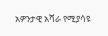አዎንታዊ አሻራ የሚያሳዩ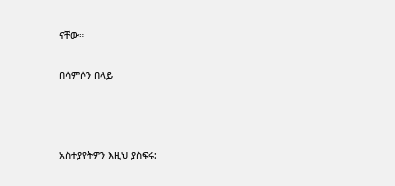ናቸው።

በሳምሶን በላይ



አስተያየትዎን እዚህ ያስፍሩ: